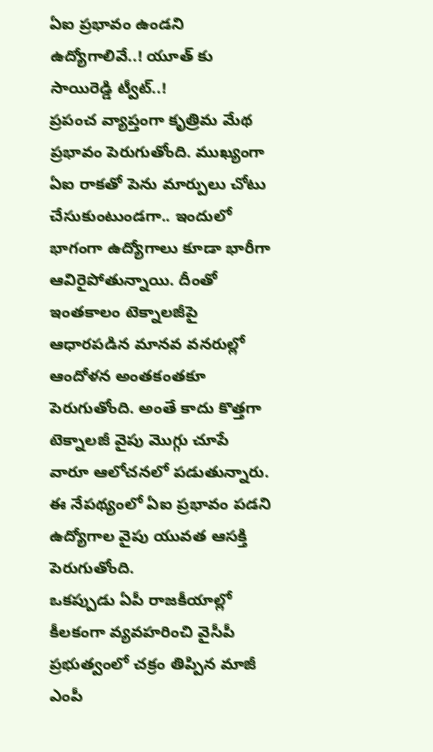ఏఐ ప్రభావం ఉండని ఉద్యోగాలివే..! యూత్ కు సాయిరెడ్డి ట్వీట్..!
ప్రపంచ వ్యాప్తంగా కృత్రిమ మేథ ప్రభావం పెరుగుతోంది. ముఖ్యంగా ఏఐ రాకతో పెను మార్పులు చోటు చేసుకుంటుండగా.. ఇందులో భాగంగా ఉద్యోగాలు కూడా భారీగా ఆవిరైపోతున్నాయి. దీంతో ఇంతకాలం టెక్నాలజీపై ఆధారపడిన మానవ వనరుల్లో ఆందోళన అంతకంతకూ పెరుగుతోంది. అంతే కాదు కొత్తగా టెక్నాలజీ వైపు మొగ్గు చూపే వారూ ఆలోచనలో పడుతున్నారు. ఈ నేపథ్యంలో ఏఐ ప్రభావం పడని ఉద్యోగాల వైపు యువత ఆసక్తి పెరుగుతోంది.
ఒకప్పుడు ఏపీ రాజకీయాల్లో కీలకంగా వ్యవహరించి వైసీపీ ప్రభుత్వంలో చక్రం తిప్పిన మాజీ ఎంపీ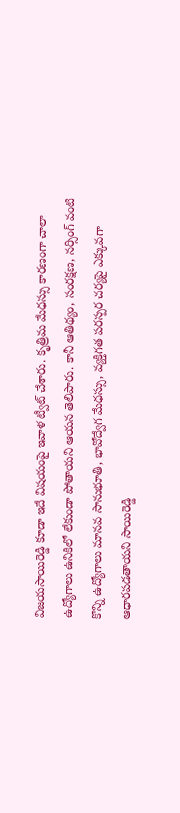విజయసాయిరెడ్డి కూడా ఇదే విషయంపై ఇవాళ ట్వీట్ చేశారు. కృత్రిమ మేధస్సు కారణంగా చాలా ఉద్యోగాలు ఉనికిలో లేకుండా పోతాయని ఆయన తెలిపారు. కానీ ఆతిథ్యం, సంరక్షణ, నర్సింగ్ వంటి కొన్ని ఉద్యోగాలు మానవ సానుభూతి, భావోద్వేగ మేధస్సు, వ్యక్తిగత పరస్పర చర్యపై ఎక్కువగా ఆధారపడతాయని సాయిరెడ్డి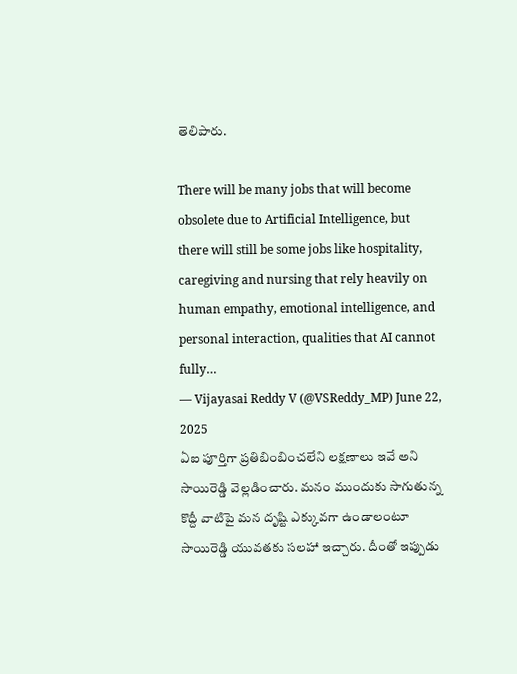తెలిపారు.

There will be many jobs that will become obsolete due to Artificial Intelligence, but there will still be some jobs like hospitality, caregiving and nursing that rely heavily on human empathy, emotional intelligence, and personal interaction, qualities that AI cannot fully…
— Vijayasai Reddy V (@VSReddy_MP) June 22, 2025
ఏఐ పూర్తిగా ప్రతిబింబించలేని లక్షణాలు ఇవే అని సాయిరెడ్డి వెల్లడించారు. మనం ముందుకు సాగుతున్న కొద్దీ వాటిపై మన దృష్టి ఎక్కువగా ఉండాలంటూ సాయిరెడ్డి యువతకు సలహా ఇచ్చారు. దీంతో ఇప్పుడు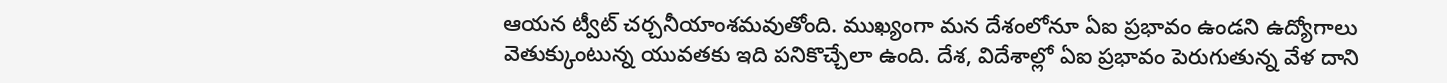ఆయన ట్వీట్ చర్చనీయాంశమవుతోంది. ముఖ్యంగా మన దేశంలోనూ ఏఐ ప్రభావం ఉండని ఉద్యోగాలు వెతుక్కుంటున్న యువతకు ఇది పనికొచ్చేలా ఉంది. దేశ, విదేశాల్లో ఏఐ ప్రభావం పెరుగుతున్న వేళ దాని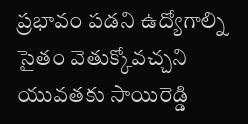ప్రభావం పడని ఉద్యోగాల్ని సైతం వెతుక్కోవచ్చని యువతకు సాయిరెడ్డి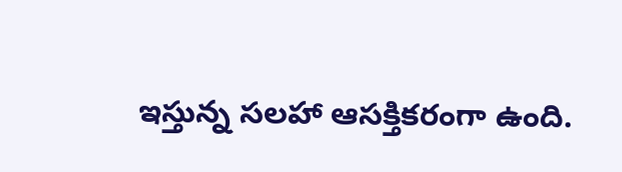ఇస్తున్న సలహా ఆసక్తికరంగా ఉంది.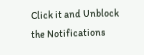Click it and Unblock the Notifications